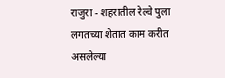राजुरा - शहरातील रेल्वे पुला लगतच्या शेतात काम करीत असलेल्या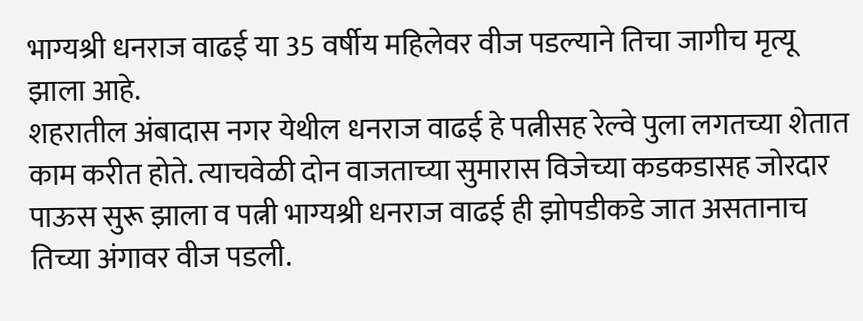भाग्यश्री धनराज वाढई या 35 वर्षीय महिलेवर वीज पडल्याने तिचा जागीच मृत्यू झाला आहे.
शहरातील अंबादास नगर येथील धनराज वाढई हे पत्नीसह रेल्वे पुला लगतच्या शेतात काम करीत होते. त्याचवेळी दोन वाजताच्या सुमारास विजेच्या कडकडासह जोरदार पाऊस सुरू झाला व पत्नी भाग्यश्री धनराज वाढई ही झोपडीकडे जात असतानाच तिच्या अंगावर वीज पडली.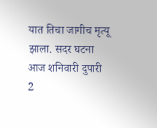यात तिचा जागीच मृत्यू झाला. सदर घटना आज शनिवारी दुपारी 2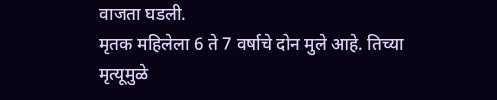वाजता घडली.
मृतक महिलेला 6 ते 7 वर्षाचे दोन मुले आहे. तिच्या मृत्यूमुळे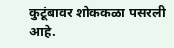कुटूंबावर शोककळा पसरली आहे.